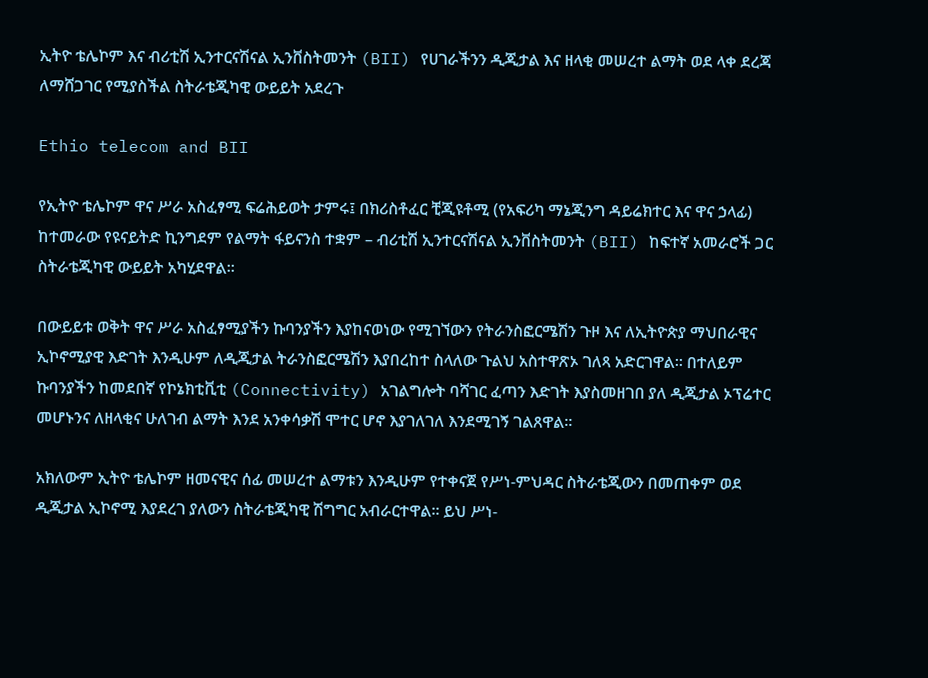ኢትዮ ቴሌኮም እና ብሪቲሽ ኢንተርናሽናል ኢንቨስትመንት (BII) የሀገራችንን ዲጂታል እና ዘላቂ መሠረተ ልማት ወደ ላቀ ደረጃ ለማሸጋገር የሚያስችል ስትራቴጂካዊ ውይይት አደረጉ

Ethio telecom and BII

የኢትዮ ቴሌኮም ዋና ሥራ አስፈፃሚ ፍሬሕይወት ታምሩ፤ በክሪስቶፈር ቺጂዩቶሚ (የአፍሪካ ማኔጂንግ ዳይሬክተር እና ዋና ኃላፊ) ከተመራው የዩናይትድ ኪንግደም የልማት ፋይናንስ ተቋም – ብሪቲሽ ኢንተርናሽናል ኢንቨስትመንት (BII) ከፍተኛ አመራሮች ጋር ስትራቴጂካዊ ውይይት አካሂደዋል።

በውይይቱ ወቅት ዋና ሥራ አስፈፃሚያችን ኩባንያችን እያከናወነው የሚገኘውን የትራንስፎርሜሽን ጉዞ እና ለኢትዮጵያ ማህበራዊና ኢኮኖሚያዊ እድገት እንዲሁም ለዲጂታል ትራንስፎርሜሽን እያበረከተ ስላለው ጉልህ አስተዋጽኦ ገለጻ አድርገዋል። በተለይም ኩባንያችን ከመደበኛ የኮኔክቲቪቲ (Connectivity) አገልግሎት ባሻገር ፈጣን እድገት እያስመዘገበ ያለ ዲጂታል ኦፕሬተር መሆኑንና ለዘላቂና ሁለገብ ልማት እንደ አንቀሳቃሽ ሞተር ሆኖ እያገለገለ እንደሚገኝ ገልጸዋል።

አክለውም ኢትዮ ቴሌኮም ዘመናዊና ሰፊ መሠረተ ልማቱን እንዲሁም የተቀናጀ የሥነ-ምህዳር ስትራቴጂውን በመጠቀም ወደ ዲጂታል ኢኮኖሚ እያደረገ ያለውን ስትራቴጂካዊ ሽግግር አብራርተዋል። ይህ ሥነ-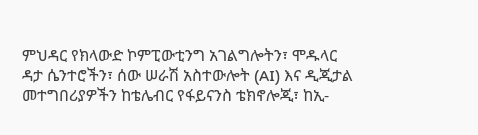ምህዳር የክላውድ ኮምፒውቲንግ አገልግሎትን፣ ሞዱላር ዳታ ሴንተሮችን፣ ሰው ሠራሽ አስተውሎት (AI) እና ዲጂታል መተግበሪያዎችን ከቴሌብር የፋይናንስ ቴክኖሎጂ፣ ከኢ-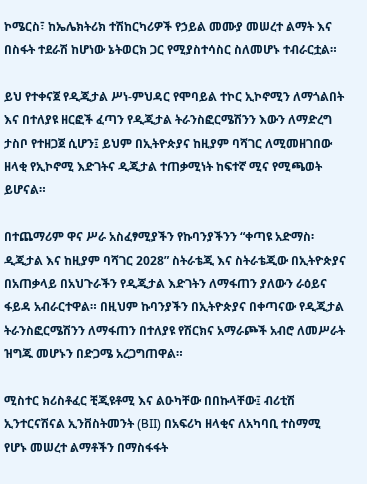ኮሜርስ፣ ከኤሌክትሪክ ተሽከርካሪዎች የኃይል መሙያ መሠረተ ልማት እና በስፋት ተደራሽ ከሆነው ኔትወርክ ጋር የሚያስተሳስር ስለመሆኑ ተብራርቷል።

ይህ የተቀናጀ የዲጂታል ሥነ-ምህዳር የሞባይል ተኮር ኢኮኖሚን ለማጎልበት እና በተለያዩ ዘርፎች ፈጣን የዲጂታል ትራንስፎርሜሽንን እውን ለማድረግ ታስቦ የተዘጋጀ ሲሆን፤ ይህም በኢትዮጵያና ከዚያም ባሻገር ለሚመዘገበው ዘላቂ የኢኮኖሚ እድገትና ዲጂታል ተጠቃሚነት ከፍተኛ ሚና የሚጫወት ይሆናል።

በተጨማሪም ዋና ሥራ አስፈፃሚያችን የኩባንያችንን “ቀጣዩ አድማስ፡ ዲጂታል እና ከዚያም ባሻገር 2028” ስትራቴጂ እና ስትራቴጂው በኢትዮጵያና በአጠቃላይ በአህጉራችን የዲጂታል እድገትን ለማፋጠን ያለውን ራዕይና ፋይዳ አብራርተዋል። በዚህም ኩባንያችን በኢትዮጵያና በቀጣናው የዲጂታል ትራንስፎርሜሽንን ለማፋጠን በተለያዩ የሽርክና አማራጮች አብሮ ለመሥራት ዝግጁ መሆኑን በድጋሜ አረጋግጠዋል።

ሚስተር ክሪስቶፈር ቺጂዩቶሚ እና ልዑካቸው በበኩላቸው፤ ብሪቲሽ ኢንተርናሽናል ኢንቨስትመንት (BII) በአፍሪካ ዘላቂና ለአካባቢ ተስማሚ የሆኑ መሠረተ ልማቶችን በማስፋፋት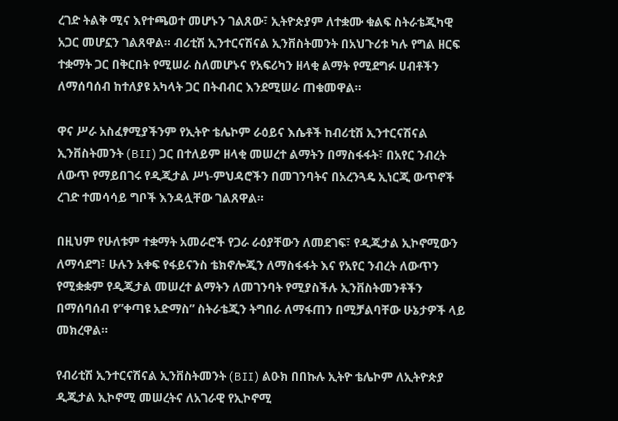ረገድ ትልቅ ሚና እየተጫወተ መሆኑን ገልጸው፣ ኢትዮጵያም ለተቋሙ ቁልፍ ስትራቴጂካዊ አጋር መሆኗን ገልጸዋል። ብሪቲሽ ኢንተርናሽናል ኢንቨስትመንት በአህጉሪቱ ካሉ የግል ዘርፍ ተቋማት ጋር በቅርበት የሚሠራ ስለመሆኑና የአፍሪካን ዘላቂ ልማት የሚደግፉ ሀብቶችን ለማሰባሰብ ከተለያዩ አካላት ጋር በትብብር እንደሚሠራ ጠቁመዋል።

ዋና ሥራ አስፈፃሚያችንም የኢትዮ ቴሌኮም ራዕይና እሴቶች ከብሪቲሽ ኢንተርናሽናል ኢንቨስትመንት (BII) ጋር በተለይም ዘላቂ መሠረተ ልማትን በማስፋፋት፣ በአየር ንብረት ለውጥ የማይበገሩ የዲጂታል ሥነ-ምህዳሮችን በመገንባትና በአረንጓዴ ኢነርጂ ውጥኖች ረገድ ተመሳሳይ ግቦች እንዳሏቸው ገልጸዋል።

በዚህም የሁለቱም ተቋማት አመራሮች የጋራ ራዕያቸውን ለመደገፍ፣ የዲጂታል ኢኮኖሚውን ለማሳደግ፣ ሁሉን አቀፍ የፋይናንስ ቴክኖሎጂን ለማስፋፋት እና የአየር ንብረት ለውጥን የሚቋቋም የዲጂታል መሠረተ ልማትን ለመገንባት የሚያስችሉ ኢንቨስትመንቶችን በማሰባሰብ የ”ቀጣዩ አድማስ” ስትራቴጂን ትግበራ ለማፋጠን በሚቻልባቸው ሁኔታዎች ላይ መክረዋል።

የብሪቲሽ ኢንተርናሽናል ኢንቨስትመንት (BII) ልዑክ በበኩሉ ኢትዮ ቴሌኮም ለኢትዮጵያ ዲጂታል ኢኮኖሚ መሠረትና ለአገራዊ የኢኮኖሚ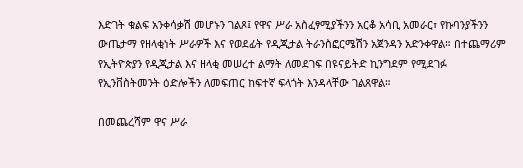እድገት ቁልፍ አንቀሳቃሽ መሆኑን ገልጾ፤ የዋና ሥራ አስፈፃሚያችንን አርቆ አሳቢ አመራር፣ የኩባንያችንን ውጤታማ የዘላቂነት ሥራዎች እና የወደፊት የዲጂታል ትራንስፎርሜሽን አጀንዳን አድንቀዋል። በተጨማሪም የኢትዮጵያን የዲጂታል እና ዘላቂ መሠረተ ልማት ለመደገፍ በዩናይትድ ኪንግደም የሚደገፉ የኢንቨስትመንት ዕድሎችን ለመፍጠር ከፍተኛ ፍላጎት እንዳላቸው ገልጸዋል።

በመጨረሻም ዋና ሥራ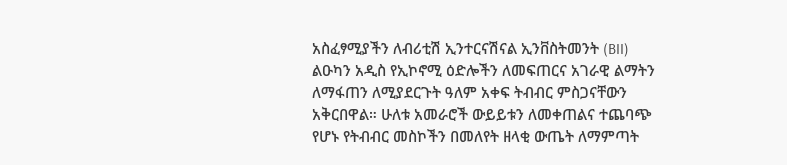አስፈፃሚያችን ለብሪቲሽ ኢንተርናሽናል ኢንቨስትመንት (BII) ልዑካን አዲስ የኢኮኖሚ ዕድሎችን ለመፍጠርና አገራዊ ልማትን ለማፋጠን ለሚያደርጉት ዓለም አቀፍ ትብብር ምስጋናቸውን አቅርበዋል። ሁለቱ አመራሮች ውይይቱን ለመቀጠልና ተጨባጭ የሆኑ የትብብር መስኮችን በመለየት ዘላቂ ውጤት ለማምጣት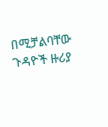በሚቻልባቸው ጉዳዮች ዙሪያ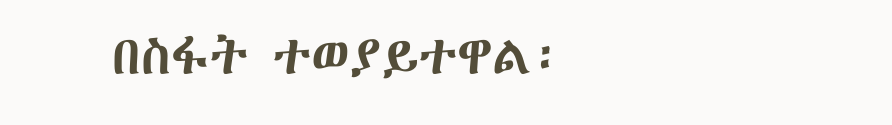በስፋት ተወያይተዋል፡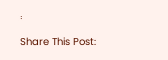፡

Share This Post: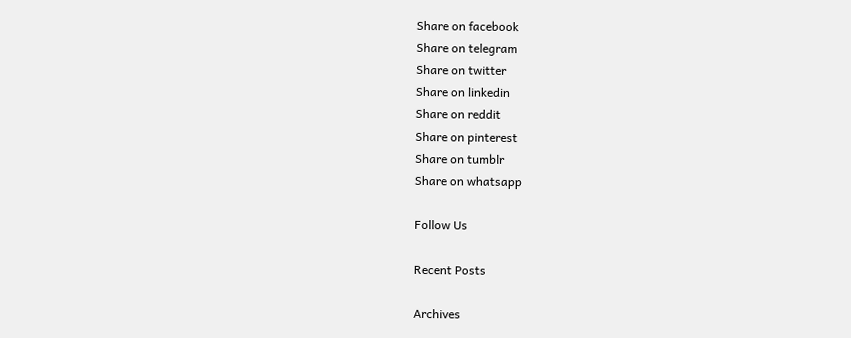Share on facebook
Share on telegram
Share on twitter
Share on linkedin
Share on reddit
Share on pinterest
Share on tumblr
Share on whatsapp

Follow Us

Recent Posts

Archives